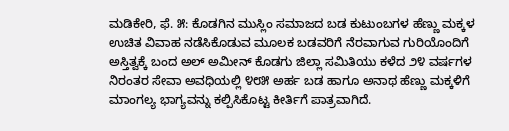ಮಡಿಕೇರಿ, ಫೆ. ೫: ಕೊಡಗಿನ ಮುಸ್ಲಿಂ ಸಮಾಜದ ಬಡ ಕುಟುಂಬಗಳ ಹೆಣ್ಣು ಮಕ್ಕಳ ಉಚಿತ ವಿವಾಹ ನಡೆಸಿಕೊಡುವ ಮೂಲಕ ಬಡವರಿಗೆ ನೆರವಾಗುವ ಗುರಿಯೊಂದಿಗೆ ಅಸ್ತಿತ್ವಕ್ಕೆ ಬಂದ ಅಲ್ ಅಮೀನ್ ಕೊಡಗು ಜಿಲ್ಲಾ ಸಮಿತಿಯು ಕಳೆದ ೨೪ ವರ್ಷಗಳ ನಿರಂತರ ಸೇವಾ ಅವಧಿಯಲ್ಲಿ ೪೮೫ ಅರ್ಹ ಬಡ ಹಾಗೂ ಅನಾಥ ಹೆಣ್ಣು ಮಕ್ಕಳಿಗೆ ಮಾಂಗಲ್ಯ ಭಾಗ್ಯವನ್ನು ಕಲ್ಪಿಸಿಕೊಟ್ಟ ಕೀರ್ತಿಗೆ ಪಾತ್ರವಾಗಿದೆ.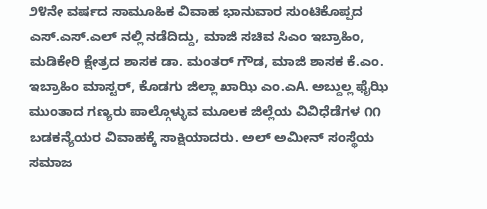೨೪ನೇ ವರ್ಷದ ಸಾಮೂಹಿಕ ವಿವಾಹ ಭಾನುವಾರ ಸುಂಟಿಕೊಪ್ಪದ ಎಸ್.ಎಸ್.ಎಲ್ ನಲ್ಲಿ ನಡೆದಿದ್ದು, ಮಾಜಿ ಸಚಿವ ಸಿಎಂ ಇಬ್ರಾಹಿಂ, ಮಡಿಕೇರಿ ಕ್ಷೇತ್ರದ ಶಾಸಕ ಡಾ. ಮಂತರ್ ಗೌಡ, ಮಾಜಿ ಶಾಸಕ ಕೆ.ಎಂ. ಇಬ್ರಾಹಿಂ ಮಾಸ್ಟರ್, ಕೊಡಗು ಜಿಲ್ಲಾ ಖಾಝಿ ಎಂ.ಎA. ಅಬ್ದುಲ್ಲ ಫೈಝಿ ಮುಂತಾದ ಗಣ್ಯರು ಪಾಲ್ಗೊಳ್ಳುವ ಮೂಲಕ ಜಿಲ್ಲೆಯ ವಿವಿಧೆಡೆಗಳ ೧೧ ಬಡಕನ್ಯೆಯರ ವಿವಾಹಕ್ಕೆ ಸಾಕ್ಷಿಯಾದರು. ಅಲ್ ಅಮೀನ್ ಸಂಸ್ಥೆಯ ಸಮಾಜ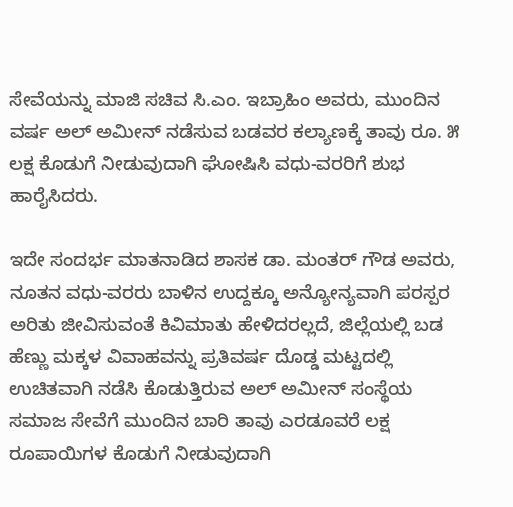ಸೇವೆಯನ್ನು ಮಾಜಿ ಸಚಿವ ಸಿ.ಎಂ. ಇಬ್ರಾಹಿಂ ಅವರು, ಮುಂದಿನ ವರ್ಷ ಅಲ್ ಅಮೀನ್ ನಡೆಸುವ ಬಡವರ ಕಲ್ಯಾಣಕ್ಕೆ ತಾವು ರೂ. ೫ ಲಕ್ಷ ಕೊಡುಗೆ ನೀಡುವುದಾಗಿ ಘೋಷಿಸಿ ವಧು-ವರರಿಗೆ ಶುಭ ಹಾರೈಸಿದರು.

ಇದೇ ಸಂದರ್ಭ ಮಾತನಾಡಿದ ಶಾಸಕ ಡಾ. ಮಂತರ್ ಗೌಡ ಅವರು, ನೂತನ ವಧು-ವರರು ಬಾಳಿನ ಉದ್ದಕ್ಕೂ ಅನ್ಯೋನ್ಯವಾಗಿ ಪರಸ್ಪರ ಅರಿತು ಜೀವಿಸುವಂತೆ ಕಿವಿಮಾತು ಹೇಳಿದರಲ್ಲದೆ, ಜಿಲ್ಲೆಯಲ್ಲಿ ಬಡ ಹೆಣ್ಣು ಮಕ್ಕಳ ವಿವಾಹವನ್ನು ಪ್ರತಿವರ್ಷ ದೊಡ್ಡ ಮಟ್ಟದಲ್ಲಿ ಉಚಿತವಾಗಿ ನಡೆಸಿ ಕೊಡುತ್ತಿರುವ ಅಲ್ ಅಮೀನ್ ಸಂಸ್ಥೆಯ ಸಮಾಜ ಸೇವೆಗೆ ಮುಂದಿನ ಬಾರಿ ತಾವು ಎರಡೂವರೆ ಲಕ್ಷ ರೂಪಾಯಿಗಳ ಕೊಡುಗೆ ನೀಡುವುದಾಗಿ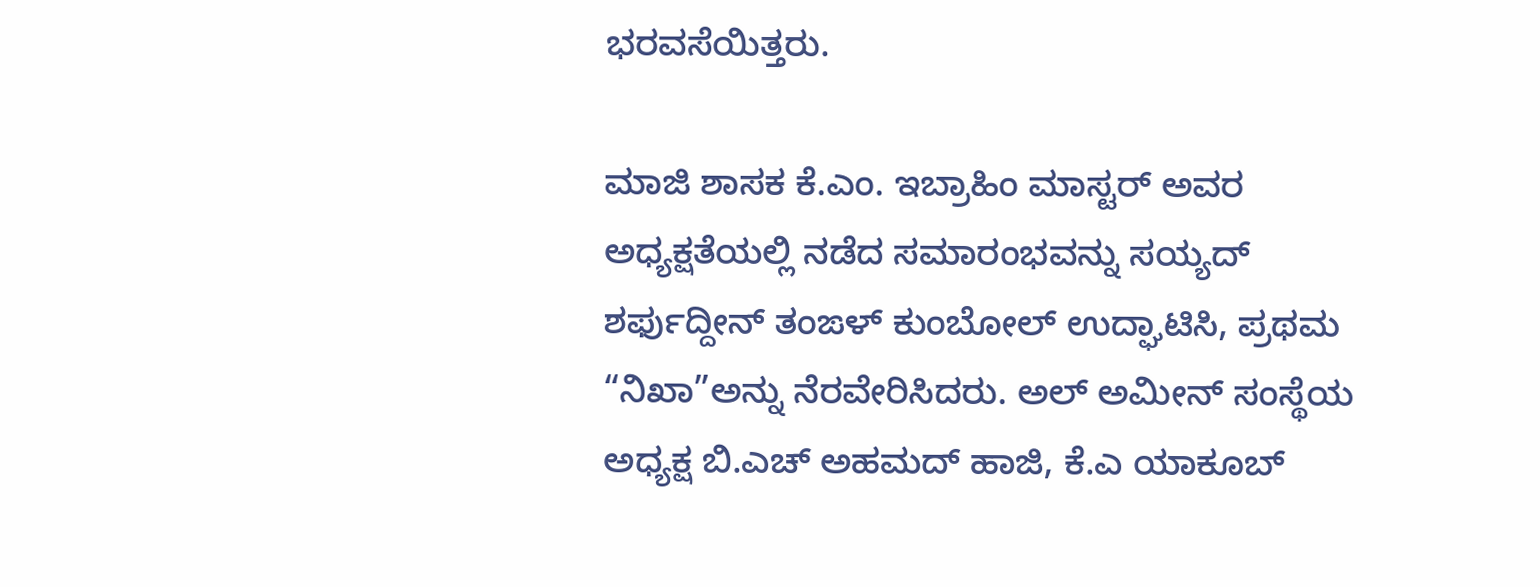ಭರವಸೆಯಿತ್ತರು.

ಮಾಜಿ ಶಾಸಕ ಕೆ.ಎಂ. ಇಬ್ರಾಹಿಂ ಮಾಸ್ಟರ್ ಅವರ ಅಧ್ಯಕ್ಷತೆಯಲ್ಲಿ ನಡೆದ ಸಮಾರಂಭವನ್ನು ಸಯ್ಯದ್ ಶರ್ಫುದ್ದೀನ್ ತಂಙಳ್ ಕುಂಬೋಲ್ ಉದ್ಘಾಟಿಸಿ, ಪ್ರಥಮ “ನಿಖಾ”ಅನ್ನು ನೆರವೇರಿಸಿದರು. ಅಲ್ ಅಮೀನ್ ಸಂಸ್ಥೆಯ ಅಧ್ಯಕ್ಷ ಬಿ.ಎಚ್ ಅಹಮದ್ ಹಾಜಿ, ಕೆ.ಎ ಯಾಕೂಬ್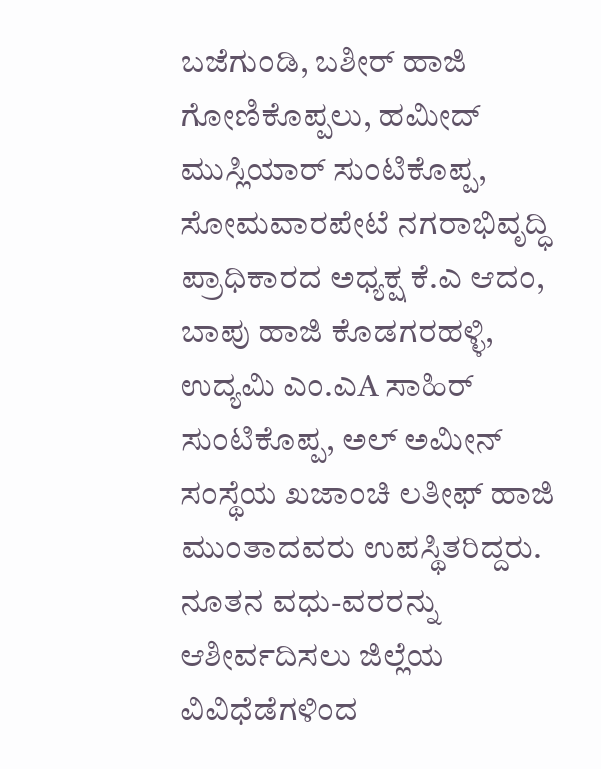ಬಜೆಗುಂಡಿ, ಬಶೀರ್ ಹಾಜಿ ಗೋಣಿಕೊಪ್ಪಲು, ಹಮೀದ್ ಮುಸ್ಲಿಯಾರ್ ಸುಂಟಿಕೊಪ್ಪ, ಸೋಮವಾರಪೇಟೆ ನಗರಾಭಿವೃದ್ಧಿ ಪ್ರಾಧಿಕಾರದ ಅಧ್ಯಕ್ಷ ಕೆ.ಎ ಆದಂ, ಬಾಪು ಹಾಜಿ ಕೊಡಗರಹಳ್ಳಿ, ಉದ್ಯಮಿ ಎಂ.ಎA ಸಾಹಿರ್ ಸುಂಟಿಕೊಪ್ಪ, ಅಲ್ ಅಮೀನ್ ಸಂಸ್ಥೆಯ ಖಜಾಂಚಿ ಲತೀಫ್ ಹಾಜಿ ಮುಂತಾದವರು ಉಪಸ್ಥಿತರಿದ್ದರು. ನೂತನ ವಧು-ವರರನ್ನು ಆಶೀರ್ವದಿಸಲು ಜಿಲ್ಲೆಯ ವಿವಿಧೆಡೆಗಳಿಂದ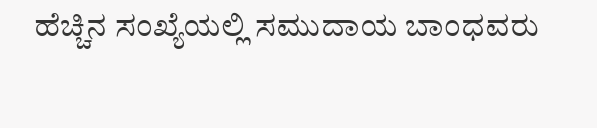ಹೆಚ್ಚಿನ ಸಂಖ್ಯೆಯಲ್ಲಿ ಸಮುದಾಯ ಬಾಂಧವರು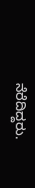ನೆರೆದಿದ್ದರು.